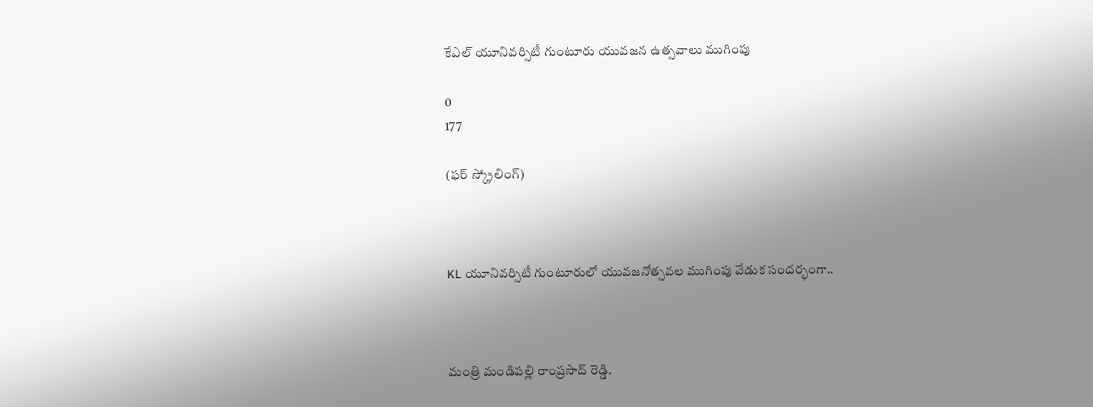కేఎల్ యూనివర్సిటీ గుంటూరు యువజన ఉత్సవాలు ముగింపు

0
177

(ఫర్ స్క్రోలింగ్)



KL యూనివర్సిటీ గుంటూరులో యువజనోత్సవల ముగింపు వేడుక సందర్భంగా..



మంత్రి మండిపల్లి రాంప్రసాద్ రెడ్డి.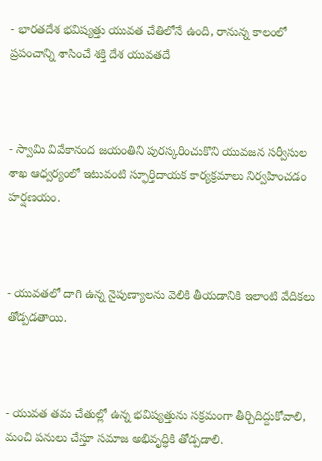- భారతదేశ భవిష్యత్తు యువత చేతిలోనే ఉంది, రానున్న కాలంలో ప్రపంచాన్ని శాసించే శక్తి దేశ యువతదే



- స్వామి వివేకానంద జయంతిని పురస్కరించుకొని యువజన సర్వీసుల శాఖ ఆధ్వర్యంలో ఇటువంటి స్ఫూర్తిదాయక కార్యక్రమాలు నిర్వహించడం హర్షణయం.



- యువతలో దాగి ఉన్న నైపుణ్యాలను వెలికి తీయడానికి ఇలాంటి వేదికలు తోడ్పడతాయి.



- యువత తమ చేతుల్లో ఉన్న భవిష్యత్తును సక్రమంగా తీర్చిదిద్దుకోవాలి, మంచి పనులు చేస్తూ సమాజ అభివృద్ధికి తోడ్పడాలి.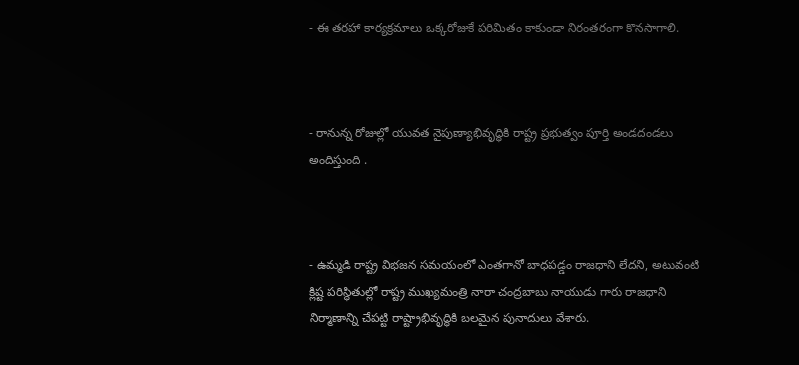- ఈ తరహా కార్యక్రమాలు ఒక్కరోజుకే పరిమితం కాకుండా నిరంతరంగా కొనసాగాలి.



- రానున్న రోజుల్లో యువత నైపుణ్యాభివృద్ధికి రాష్ట్ర ప్రభుత్వం పూర్తి అండదండలు అందిస్తుంది .



- ఉమ్మడి రాష్ట్ర విభజన సమయంలో ఎంతగానో బాధపడ్డం రాజధాని లేదని, అటువంటి క్లిష్ట పరిస్థితుల్లో రాష్ట్ర ముఖ్యమంత్రి నారా చంద్రబాబు నాయుడు గారు రాజధాని నిర్మాణాన్ని చేపట్టి రాష్ట్రాభివృద్ధికి బలమైన పునాదులు వేశారు.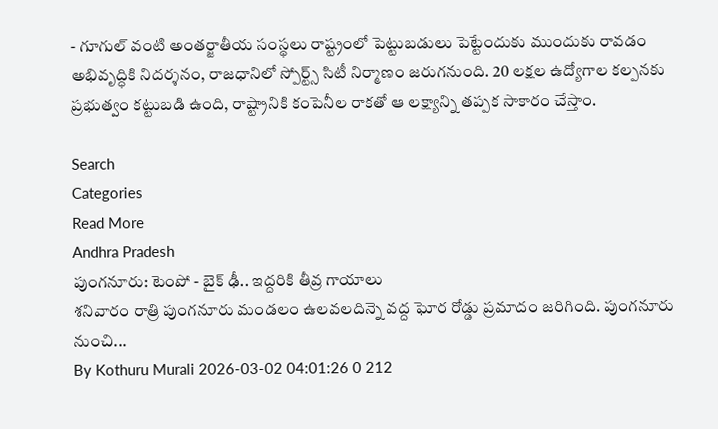- గూగుల్ వంటి అంతర్జాతీయ సంస్థలు రాష్ట్రంలో పెట్టుబడులు పెట్టేందుకు ముందుకు రావడం అభివృద్ధికి నిదర్శనం, రాజధానిలో స్పోర్ట్స్ సిటీ నిర్మాణం జరుగనుంది. 20 లక్షల ఉద్యోగాల కల్పనకు ప్రభుత్వం కట్టుబడి ఉంది, రాష్ట్రానికి కంపెనీల రాకతో ఆ లక్ష్యాన్ని తప్పక సాకారం చేస్తాం.

Search
Categories
Read More
Andhra Pradesh
పుంగనూరు: టెంపో - బైక్ ఢీ.. ఇద్దరికి తీవ్ర గాయాలు
శనివారం రాత్రి పుంగనూరు మండలం ఉలవలదిన్నె వద్ద ఘోర రోడ్డు ప్రమాదం జరిగింది. పుంగనూరు నుంచి...
By Kothuru Murali 2026-03-02 04:01:26 0 212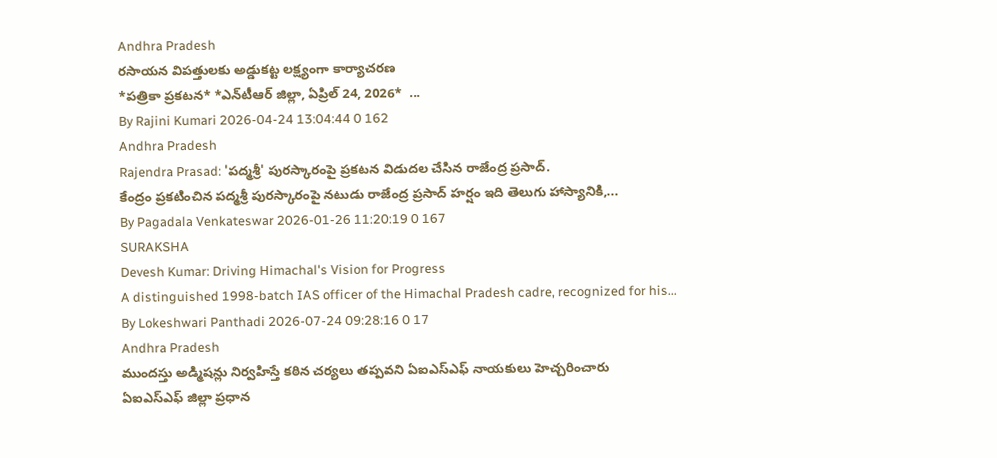Andhra Pradesh
రసాయన విపత్తులకు అడ్డుకట్ట లక్ష్యంగా కార్యాచరణ
*ప‌త్రికా ప్ర‌క‌ట‌న‌* *ఎన్‌టీఆర్ జిల్లా, ఏప్రిల్ 24, 2026*  ...
By Rajini Kumari 2026-04-24 13:04:44 0 162
Andhra Pradesh
Rajendra Prasad: 'పద్మశ్రీ' పురస్కారంపై ప్రకటన విడుదల చేసిన రాజేంద్ర ప్రసాద్.
కేంద్రం ప్రకటించిన పద్మశ్రీ పురస్కారంపై నటుడు రాజేంద్ర ప్రసాద్ హర్షం ఇది తెలుగు హాస్యానికి,...
By Pagadala Venkateswar 2026-01-26 11:20:19 0 167
SURAKSHA
Devesh Kumar: Driving Himachal's Vision for Progress
A distinguished 1998-batch IAS officer of the Himachal Pradesh cadre, recognized for his...
By Lokeshwari Panthadi 2026-07-24 09:28:16 0 17
Andhra Pradesh
ముందస్తు అడ్మిషన్లు నిర్వహిస్తే కఠిన చర్యలు తప్పవని ఏఐఎస్ఎఫ్ నాయకులు హెచ్చరించారు
ఏఐఎస్ఎఫ్ జిల్లా ప్రధాన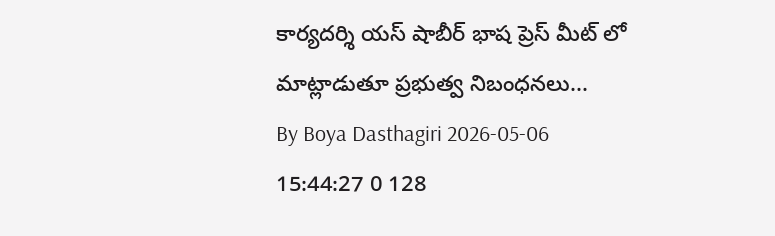కార్యదర్శి యస్ షాబీర్ భాష ప్రెస్ మీట్ లో మాట్లాడుతూ ప్రభుత్వ నిబంధనలు...
By Boya Dasthagiri 2026-05-06 15:44:27 0 128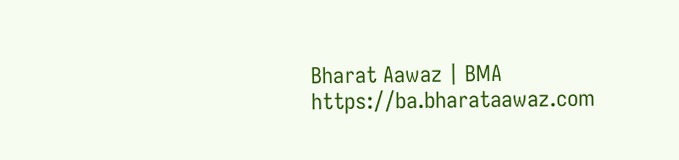Bharat Aawaz | BMA https://ba.bharataawaz.com